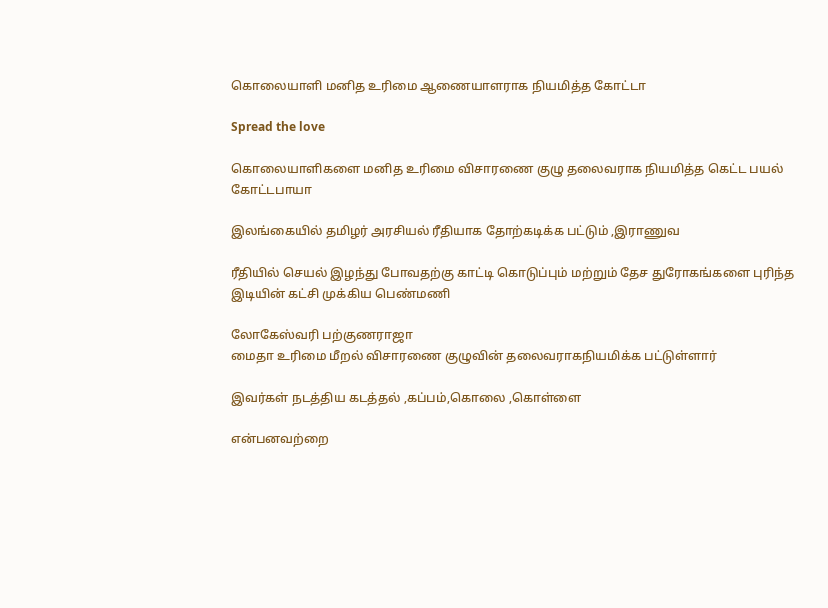கொலையாளி மனித உரிமை ஆணையாளராக நியமித்த கோட்டா

Spread the love

கொலையாளிகளை மனித உரிமை விசாரணை குழு தலைவராக நியமித்த கெட்ட பயல் கோட்டபாயா

இலங்கையில் தமிழர் அரசியல் ரீதியாக தோற்கடிக்க பட்டும் ,இராணுவ

ரீதியில் செயல் இழந்து போவதற்கு காட்டி கொடுப்பும் மற்றும் தேச துரோகங்களை புரிந்த இடியின் கட்சி முக்கிய பெண்மணி

லோகேஸ்வரி பற்குணராஜா
மைதா உரிமை மீறல் விசாரணை குழுவின் தலைவராகநியமிக்க பட்டுள்ளார்

இவர்கள் நடத்திய கடத்தல் ,கப்பம்,கொலை ,கொள்ளை

என்பனவற்றை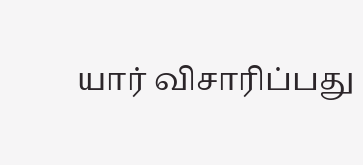யார் விசாரிப்பது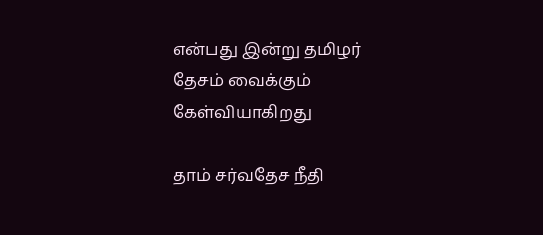என்பது இன்று தமிழர் தேசம் வைக்கும் கேள்வியாகிறது

தாம் சர்வதேச நீதி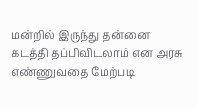மன்றில் இருந்து தன்னை கடத்தி தப்பிவிடலாம் என அரசு எண்ணுவதை மேற்படி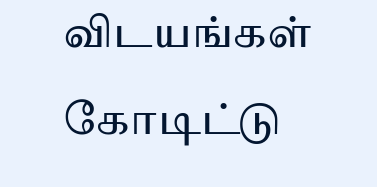விடயங்கள் கோடிட்டு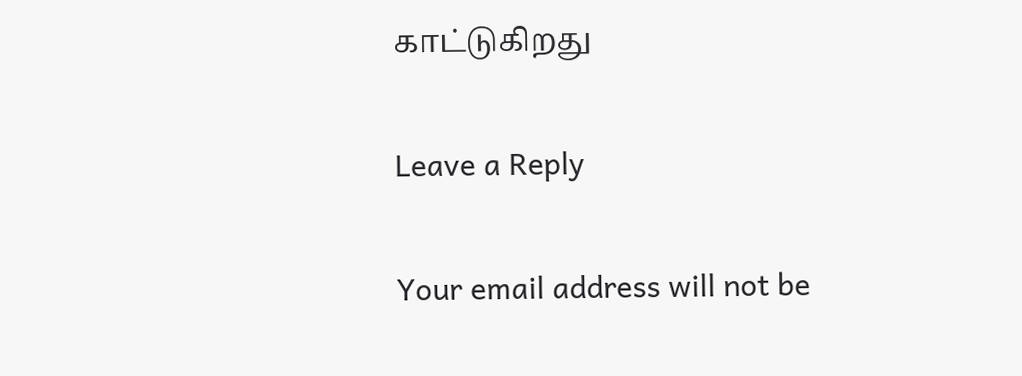காட்டுகிறது

Leave a Reply

Your email address will not be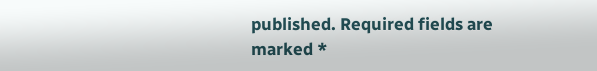published. Required fields are marked *